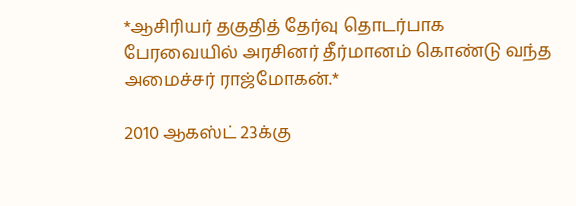*ஆசிரியர் தகுதித் தேர்வு தொடர்பாக பேரவையில் அரசினர் தீர்மானம் கொண்டு வந்த அமைச்சர் ராஜ்மோகன்.*

2010 ஆகஸ்ட் 23க்கு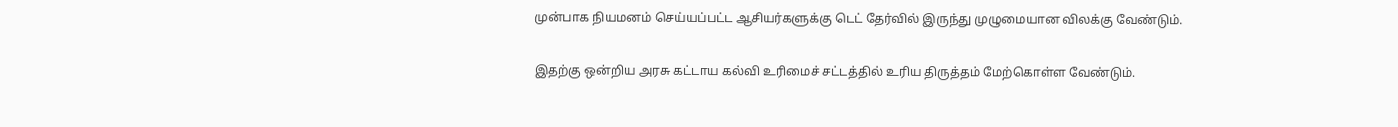முன்பாக நியமனம் செய்யப்பட்ட ஆசியர்களுக்கு டெட் தேர்வில் இருந்து முழுமையான விலக்கு வேண்டும்.

இதற்கு ஒன்றிய அரசு கட்டாய கல்வி உரிமைச் சட்டத்தில் உரிய திருத்தம் மேற்கொள்ள வேண்டும்.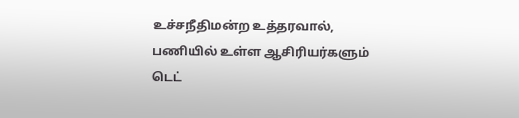உச்சநீதிமன்ற உத்தரவால், பணியில் உள்ள ஆசிரியர்களும் டெட்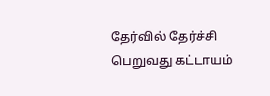தேர்வில் தேர்ச்சி பெறுவது கட்டாயம்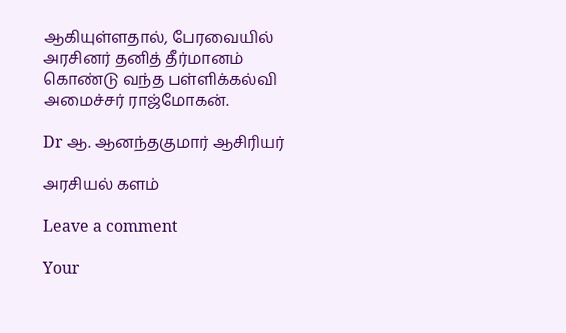ஆகியுள்ளதால், பேரவையில் அரசினர் தனித் தீர்மானம் கொண்டு வந்த பள்ளிக்கல்வி அமைச்சர் ராஜ்மோகன்.

Dr ஆ. ஆனந்தகுமார் ஆசிரியர்

அரசியல் களம்

Leave a comment

Your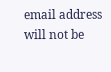email address will not be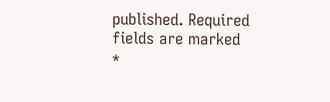published. Required fields are marked *